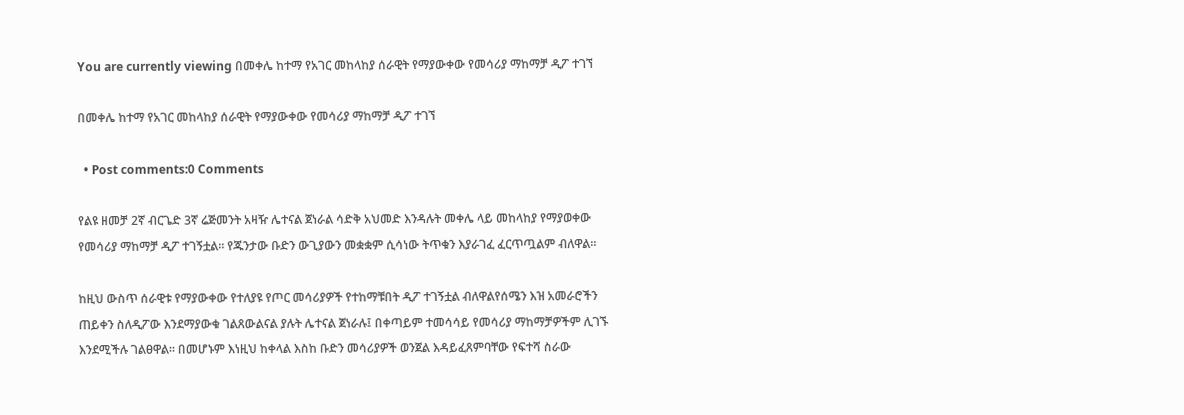You are currently viewing በመቀሌ ከተማ የአገር መከላከያ ሰራዊት የማያውቀው የመሳሪያ ማከማቻ ዲፖ ተገኘ

በመቀሌ ከተማ የአገር መከላከያ ሰራዊት የማያውቀው የመሳሪያ ማከማቻ ዲፖ ተገኘ

  • Post comments:0 Comments

የልዩ ዘመቻ 2ኛ ብርጌድ 3ኛ ሬጅመንት አዛዥ ሌተናል ጀነራል ሳድቅ አህመድ እንዳሉት መቀሌ ላይ መከላከያ የማያወቀው የመሳሪያ ማከማቻ ዲፖ ተገኝቷል። የጁንታው ቡድን ውጊያውን መቋቋም ሲሳነው ትጥቁን እያራገፈ ፈርጥጧልም ብለዋል።

ከዚህ ውስጥ ሰራዊቱ የማያውቀው የተለያዩ የጦር መሳሪያዎች የተከማቹበት ዲፖ ተገኝቷል ብለዋልየሰሜን እዝ አመራሮችን ጠይቀን ስለዲፖው እንደማያውቁ ገልጸውልናል ያሉት ሌተናል ጀነራሉ፤ በቀጣይም ተመሳሳይ የመሳሪያ ማከማቻዎችም ሊገኙ እንደሚችሉ ገልፀዋል። በመሆኑም እነዚህ ከቀላል እስከ ቡድን መሳሪያዎች ወንጀል እዳይፈጸምባቸው የፍተሻ ስራው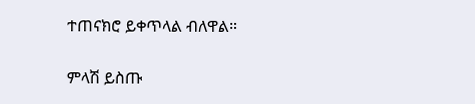ተጠናክሮ ይቀጥላል ብለዋል።

ምላሽ ይስጡ